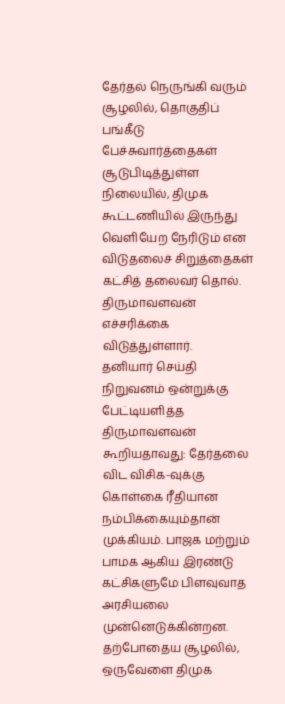தேர்தல் நெருங்கி வரும் சூழலில், தொகுதிப் பங்கீடு பேச்சுவார்த்தைகள் சூடுபிடித்துள்ள நிலையில், திமுக கூட்டணியில் இருந்து வெளியேற நேரிடும் என விடுதலைச் சிறுத்தைகள் கட்சித் தலைவர் தொல். திருமாவளவன் எச்சரிக்கை விடுத்துள்ளார்.
தனியார் செய்தி நிறுவனம் ஒன்றுக்கு பேட்டியளித்த திருமாவளவன் கூறியதாவது: தேர்தலை விட விசிக-வுக்கு கொள்கை ரீதியான நம்பிக்கையும்தான் முக்கியம். பாஜக மற்றும் பாமக ஆகிய இரண்டு கட்சிகளுமே பிளவுவாத அரசியலை முன்னெடுக்கின்றன. தற்போதைய சூழலில், ஒருவேளை திமுக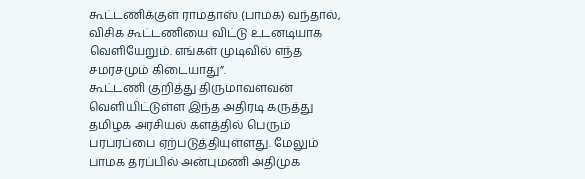கூட்டணிக்குள் ராமதாஸ் (பாமக) வந்தால், விசிக கூட்டணியை விட்டு உடனடியாக வெளியேறும். எங்கள் முடிவில் எந்த சமரசமும் கிடையாது”.
கூட்டணி குறித்து திருமாவளவன் வெளியிட்டுள்ள இந்த அதிரடி கருத்து தமிழக அரசியல் களத்தில் பெரும் பரபரப்பை ஏற்படுத்தியுள்ளது. மேலும் பாமக தரப்பில் அன்புமணி அதிமுக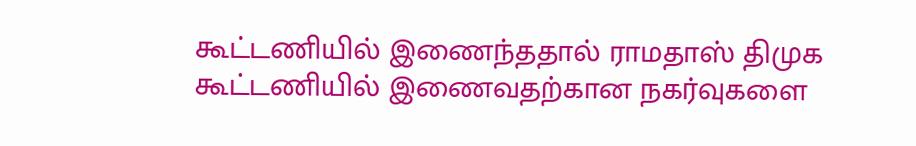கூட்டணியில் இணைந்ததால் ராமதாஸ் திமுக கூட்டணியில் இணைவதற்கான நகர்வுகளை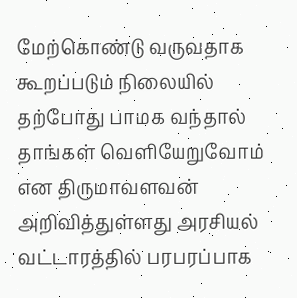மேற்கொண்டு வருவதாக கூறப்படும் நிலையில் தற்போது பாமக வந்தால் தாங்கள் வெளியேறுவோம் என திருமாவளவன் அறிவித்துள்ளது அரசியல் வட்டாரத்தில் பரபரப்பாக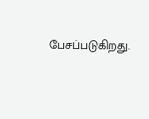பேசப்படுகிறது.